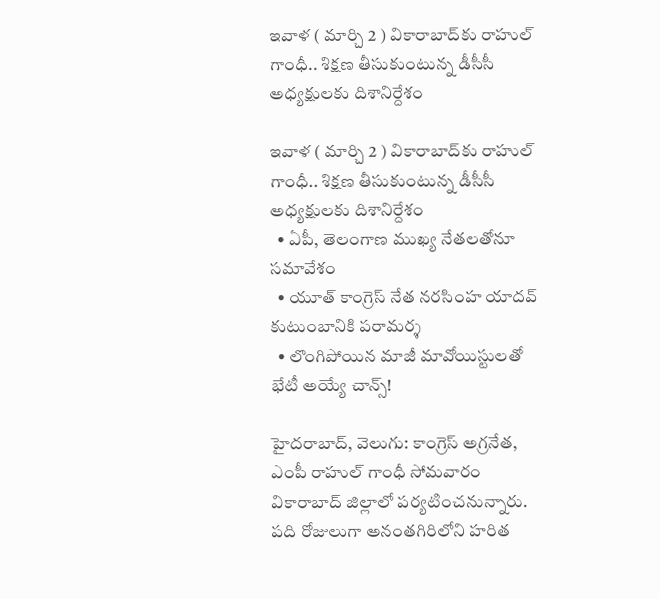ఇవాళ ( మార్చి 2 ) వికారాబాద్‌‌‌‌‌‌‌‌‌‌‌‌‌‌‌‌కు రాహుల్ గాంధీ.. శిక్షణ తీసుకుంటున్న డీసీసీ అధ్యక్షులకు దిశానిర్దేశం

ఇవాళ ( మార్చి 2 ) వికారాబాద్‌‌‌‌‌‌‌‌‌‌‌‌‌‌‌‌కు రాహుల్ గాంధీ.. శిక్షణ తీసుకుంటున్న డీసీసీ అధ్యక్షులకు దిశానిర్దేశం
  • ఏపీ, తెలంగాణ ముఖ్య నేతలతోనూ సమావేశం
  • యూత్ కాంగ్రెస్ నేత నరసింహ యాదవ్ కుటుంబానికి పరామర్శ
  • లొంగిపోయిన మాజీ మావోయిస్టులతో భేటీ అయ్యే చాన్స్!

హైదరాబాద్, వెలుగు: కాంగ్రెస్ అగ్రనేత, ఎంపీ రాహుల్ గాంధీ సోమవారం వికారాబాద్ జిల్లాలో పర్యటించనున్నారు. పది రోజులుగా అనంతగిరిలోని హరిత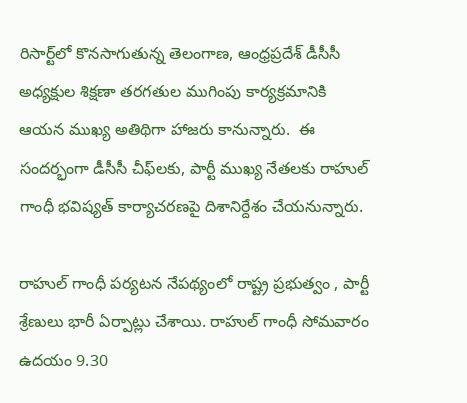రిసార్ట్‌‌‌‌లో కొనసాగుతున్న తెలంగాణ, ఆంధ్రప్రదేశ్ డీసీసీ అధ్యక్షుల శిక్షణా తరగతుల ముగింపు కార్యక్రమానికి ఆయన ముఖ్య అతిథిగా హాజరు కానున్నారు.  ఈ సందర్భంగా డీసీసీ చీఫ్‌‌‌‌లకు, పార్టీ ముఖ్య నేతలకు రాహుల్ గాంధీ భవిష్యత్ కార్యాచరణపై దిశానిర్దేశం చేయనున్నారు.

రాహుల్‌‌‌‌ గాంధీ పర్యటన నేపథ్యంలో రాష్ట్ర ప్రభుత్వం , పార్టీ శ్రేణులు భారీ ఏర్పాట్లు చేశాయి. రాహుల్ గాంధీ సోమవారం ఉదయం 9.30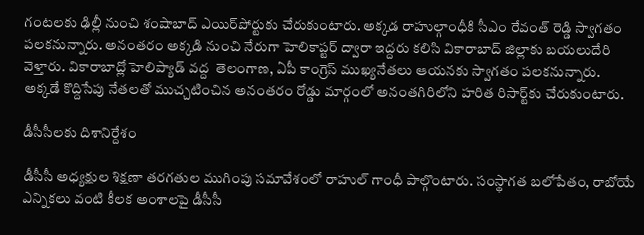గంటలకు ఢిల్లీ నుంచి శంషాబాద్ ఎయిర్‌‌‌‌పోర్టుకు చేరుకుంటారు. అక్కడ రాహుల్గాంధీకి సీఎం రేవంత్ రెడ్డి స్వాగతం పలకనున్నారు. అనంతరం అక్కడి నుంచి నేరుగా హెలికాప్టర్ ద్వారా ఇద్దరు కలిసి వికారాబాద్ జిల్లాకు బయలుదేరి వెళ్తారు. వికారాబాద్లో హెలిప్యాడ్ వద్ద  తెలంగాణ, ఏపీ కాంగ్రెస్ ముఖ్యనేతలు ఆయనకు స్వాగతం పలకనున్నారు. అక్కడే కొద్దిసేపు నేతలతో ముచ్చటించిన అనంతరం రోడ్డు మార్గంలో అనంతగిరిలోని హరిత రిసార్ట్‌‌‌‌కు చేరుకుంటారు.

డీసీసీలకు దిశానిర్దేశం

డీసీసీ అధ్యక్షుల శిక్షణా తరగతుల ముగింపు సమావేశంలో రాహుల్ గాంధీ పాల్గొంటారు. సంస్థాగత బలోపేతం, రాబోయే ఎన్నికలు వంటి కీలక అంశాలపై డీసీసీ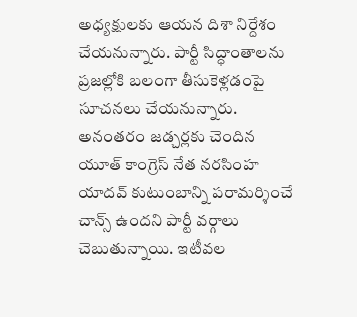అధ్యక్షులకు ఆయన దిశా నిర్దేశం చేయనున్నారు. పార్టీ సిద్ధాంతాలను ప్రజల్లోకి బలంగా తీసుకెళ్లడంపై సూచనలు చేయనున్నారు. అనంతరం జడ్చర్లకు చెందిన యూత్ కాంగ్రెస్ నేత నరసింహ యాదవ్ కుటుంబాన్ని పరామర్శించే చాన్స్ ఉందని పార్టీ వర్గాలు చెబుతున్నాయి. ఇటీవల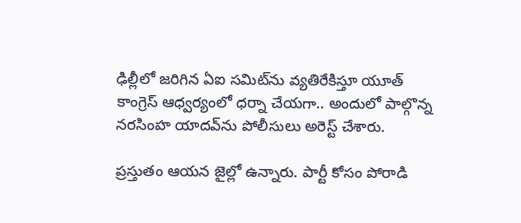ఢిల్లీలో జరిగిన ఏఐ సమిట్‌‌ను వ్యతిరేకిస్తూ యూత్ కాంగ్రెస్ ఆధ్వర్యంలో ధర్నా చేయగా.. అందులో పాల్గొన్న నరసింహ యాదవ్‌‌‌‌ను పోలీసులు అరెస్ట్ చేశారు.

ప్రస్తుతం ఆయన జైల్లో ఉన్నారు. పార్టీ కోసం పోరాడి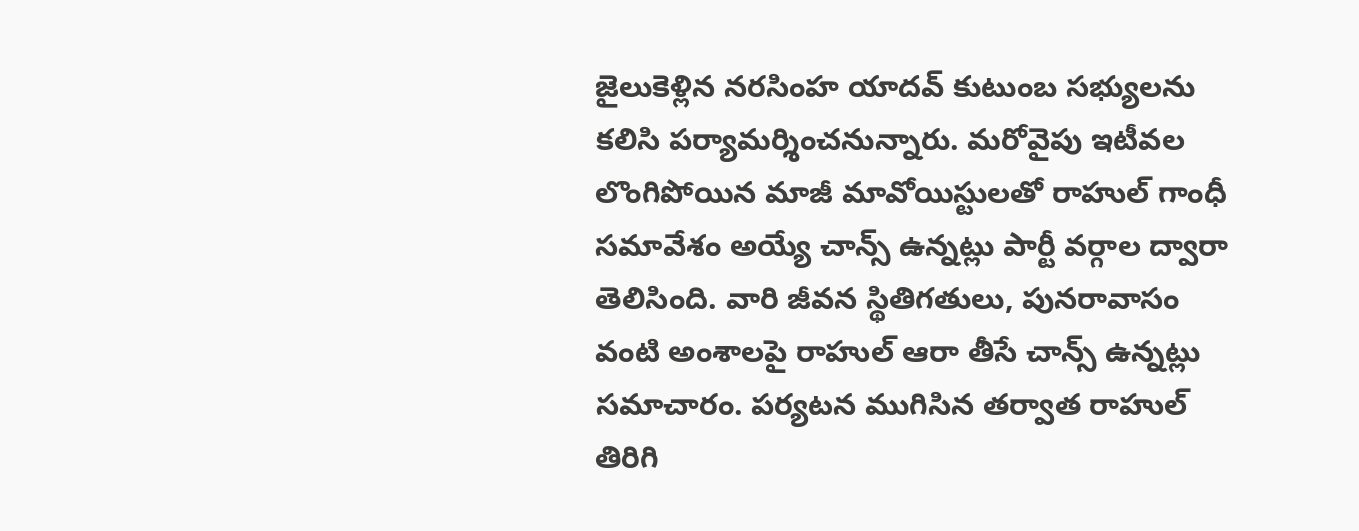జైలుకెళ్లిన నరసింహ యాదవ్ కుటుంబ సభ్యులను కలిసి పర్యామర్శించనున్నారు. మరోవైపు ఇటీవల లొంగిపోయిన మాజీ మావోయిస్టులతో రాహుల్ గాంధీ సమావేశం అయ్యే చాన్స్ ఉన్నట్లు పార్టీ వర్గాల ద్వారా తెలిసింది. వారి జీవన స్థితిగతులు, పునరావాసం వంటి అంశాలపై రాహుల్ ఆరా తీసే చాన్స్ ఉన్నట్లు సమాచారం. పర్యటన ముగిసిన తర్వాత రాహుల్ తిరిగి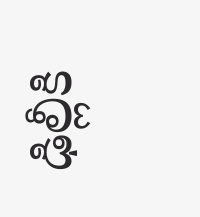ఢిల్లీకి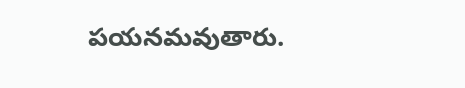పయనమవుతారు.